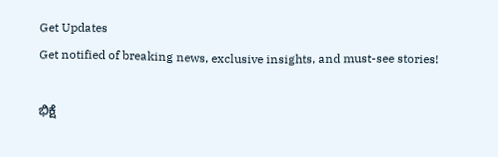Get Updates
Get notified of breaking news, exclusive insights, and must-see stories!

ಭಿಕ್ಷೆ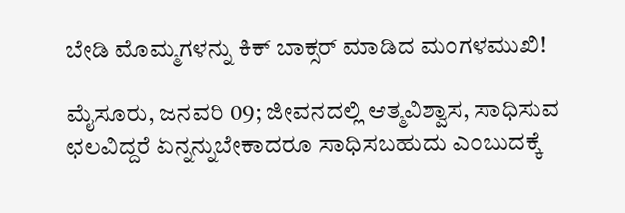ಬೇಡಿ ಮೊಮ್ಮಗಳನ್ನು ಕಿಕ್ ಬಾಕ್ಸರ್ ಮಾಡಿದ ಮಂಗಳಮುಖಿ!

ಮೈಸೂರು, ಜನವರಿ 09; ಜೀವನದಲ್ಲಿ ಆತ್ಮವಿಶ್ವಾಸ, ಸಾಧಿಸುವ ಛಲವಿದ್ದರೆ ಏನ್ನನ್ನುಬೇಕಾದರೂ ಸಾಧಿಸಬಹುದು ಎಂಬುದಕ್ಕೆ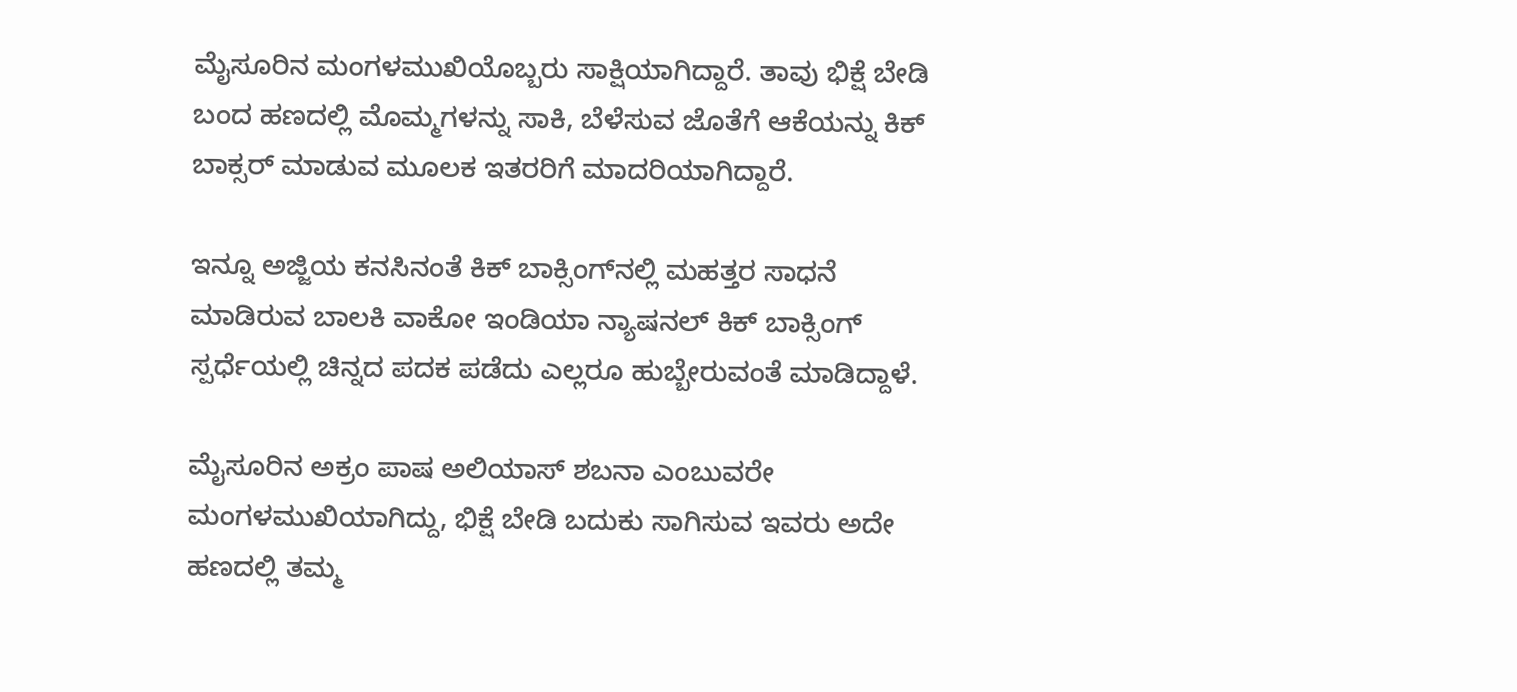ಮೈಸೂರಿನ ಮಂಗಳಮುಖಿಯೊಬ್ಬರು ಸಾಕ್ಷಿಯಾಗಿದ್ದಾರೆ. ತಾವು ಭಿಕ್ಷೆ ಬೇಡಿ ಬಂದ‌ ಹಣದಲ್ಲಿ ಮೊಮ್ಮಗಳನ್ನು ಸಾಕಿ, ಬೆಳೆಸುವ ಜೊತೆಗೆ ಆಕೆಯನ್ನು ಕಿಕ್ ಬಾಕ್ಸರ್‌ ಮಾಡುವ ಮೂಲಕ ಇತರರಿಗೆ ಮಾದರಿಯಾಗಿದ್ದಾರೆ.

ಇನ್ನೂ ಅಜ್ಜಿಯ ಕನಸಿನಂತೆ ಕಿಕ್ ಬಾಕ್ಸಿಂಗ್‌ನಲ್ಲಿ ಮಹತ್ತರ ಸಾಧನೆ ಮಾಡಿರುವ ಬಾಲಕಿ ವಾಕೋ ಇಂಡಿಯಾ ನ್ಯಾಷನಲ್ ಕಿಕ್ ಬಾಕ್ಸಿಂಗ್ ಸ್ಪರ್ಧೆಯಲ್ಲಿ ಚಿನ್ನದ ಪದಕ ಪಡೆದು ಎಲ್ಲರೂ ಹುಬ್ಬೇರುವಂತೆ ಮಾಡಿದ್ದಾಳೆ.

ಮೈಸೂರಿನ ಅಕ್ರಂ ಪಾಷ ಅಲಿಯಾಸ್ ಶಬನಾ ಎಂಬುವರೇ ಮಂಗಳಮುಖಿಯಾಗಿದ್ದು, ಭಿಕ್ಷೆ ಬೇಡಿ ಬದುಕು ಸಾಗಿಸುವ ಇವರು ಅದೇ ಹಣದಲ್ಲಿ ತಮ್ಮ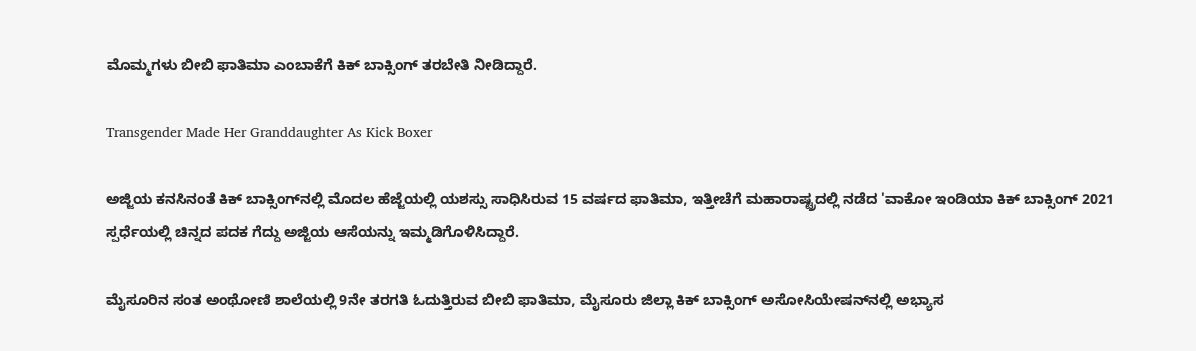ಮೊಮ್ಮಗಳು ಬೀಬಿ ಫಾತಿಮಾ ಎಂಬಾಕೆಗೆ ಕಿಕ್ ಬಾಕ್ಸಿಂಗ್ ತರಬೇತಿ ನೀಡಿದ್ದಾರೆ.

Transgender Made Her Granddaughter As Kick Boxer

ಅಜ್ಜಿಯ ಕನಸಿನಂತೆ ಕಿಕ್ ಬಾಕ್ಸಿಂಗ್‌ನಲ್ಲಿ ಮೊದಲ ಹೆಜ್ಜೆಯಲ್ಲಿ ಯಶಸ್ಸು‌ ಸಾಧಿಸಿರುವ 15 ವರ್ಷದ ಫಾತಿಮಾ, ಇತ್ತೀಚೆಗೆ ಮಹಾರಾಷ್ಟ್ರದಲ್ಲಿ ನಡೆದ 'ವಾಕೋ ಇಂಡಿಯಾ ಕಿಕ್ ಬಾಕ್ಸಿಂಗ್ 2021 ಸ್ಪರ್ಧೆಯಲ್ಲಿ ಚಿನ್ನದ ಪದಕ ಗೆದ್ದು ಅಜ್ಜಿಯ ಆಸೆಯನ್ನು ಇಮ್ಮಡಿಗೊಳಿಸಿದ್ದಾರೆ.

ಮೈಸೂರಿನ‌ ಸಂತ ಅಂಥೋಣಿ ಶಾಲೆಯಲ್ಲಿ 9ನೇ ತರಗತಿ ಓದುತ್ತಿರುವ ಬೀಬಿ ಫಾತಿಮಾ, ಮೈಸೂರು ಜಿಲ್ಲಾ ಕಿಕ್ ಬಾಕ್ಸಿಂಗ್ ಅಸೋಸಿಯೇಷನ್‌ನಲ್ಲಿ ಅಭ್ಯಾಸ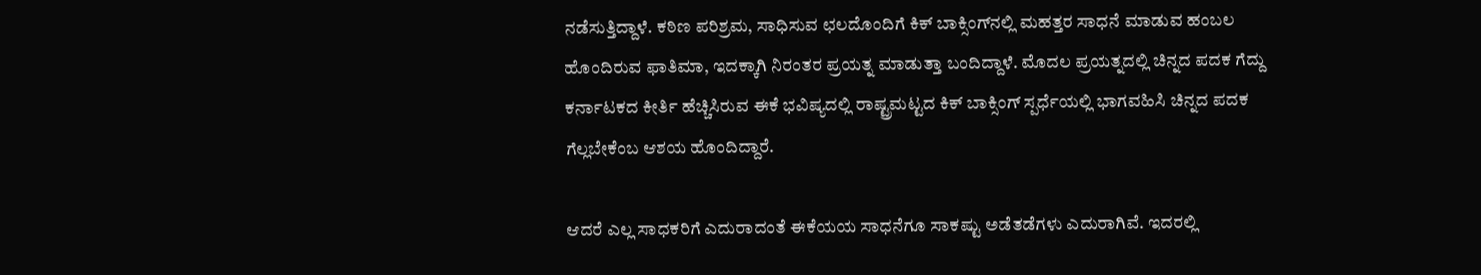ನಡೆಸುತ್ತಿದ್ದಾಳೆ. ಕಠಿಣ ಪರಿಶ್ರಮ, ಸಾಧಿಸುವ ಛಲದೊಂದಿಗೆ ಕಿಕ್ ಬಾಕ್ಸಿಂಗ್‌ನಲ್ಲಿ ಮಹತ್ತರ‌ ಸಾಧನೆ ಮಾಡುವ ಹಂಬಲ ಹೊಂದಿರುವ ಫಾತಿಮಾ, ಇದಕ್ಕಾಗಿ ನಿರಂತರ ಪ್ರಯತ್ನ ಮಾಡುತ್ತಾ ಬಂದಿದ್ದಾಳೆ. ಮೊದಲ ಪ್ರಯತ್ನದಲ್ಲಿ ಚಿನ್ನದ ಪದಕ ಗೆದ್ದು ಕರ್ನಾಟಕದ‌ ಕೀರ್ತಿ ಹೆಚ್ಚಿಸಿರುವ ಈಕೆ ಭವಿಷ್ಯದಲ್ಲಿ ರಾಷ್ಟ್ರಮಟ್ಟದ ಕಿಕ್ ಬಾಕ್ಸಿಂಗ್ ಸ್ಪರ್ಧೆಯಲ್ಲಿ ಭಾಗವಹಿಸಿ ಚಿನ್ನದ ಪದಕ ಗೆಲ್ಲಬೇಕೆಂಬ ಆಶಯ ಹೊಂದಿದ್ದಾರೆ.

ಆದರೆ ಎಲ್ಲ ಸಾಧಕರಿಗೆ ಎದುರಾದಂತೆ ಈಕೆಯಯ ಸಾಧನೆಗೂ ಸಾಕಷ್ಟು ಅಡೆತಡೆಗಳು ಎದುರಾಗಿವೆ. ಇದರಲ್ಲಿ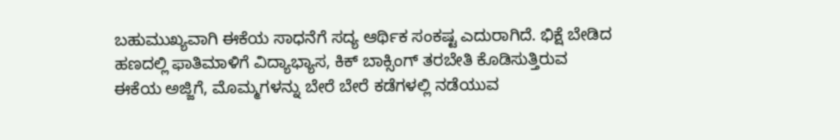ಬಹುಮುಖ್ಯವಾಗಿ ಈಕೆಯ ಸಾಧನೆಗೆ ಸದ್ಯ ಆರ್ಥಿಕ ಸಂಕಷ್ಟ ಎದುರಾಗಿದೆ. ಭಿಕ್ಷೆ ಬೇಡಿದ ಹಣದಲ್ಲಿ ಫಾತಿಮಾಳಿಗೆ ವಿದ್ಯಾಭ್ಯಾಸ, ಕಿಕ್ ಬಾಕ್ಸಿಂಗ್ ತರಬೇತಿ ಕೊಡಿಸುತ್ತಿರುವ ಈಕೆಯ‌ ಅಜ್ಜಿಗೆ, ಮೊಮ್ಮಗಳನ್ನು ಬೇರೆ ಬೇರೆ ಕಡೆಗಳಲ್ಲಿ ನಡೆಯುವ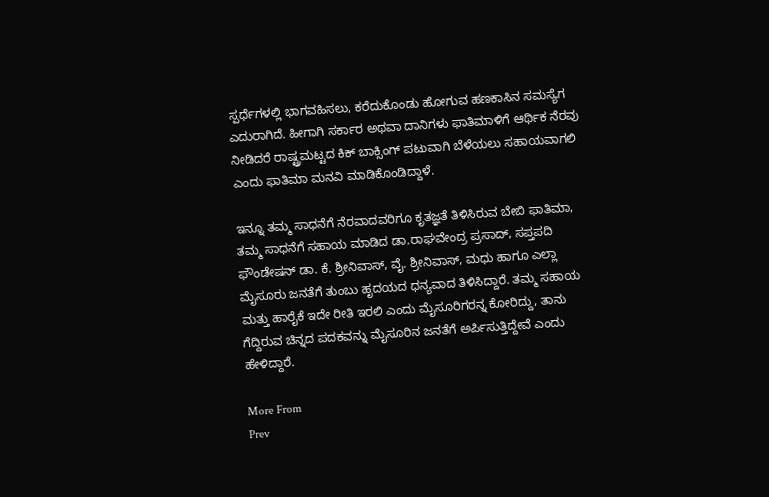ಸ್ಪರ್ಧೆಗಳಲ್ಲಿ ಭಾಗವಹಿಸಲು, ಕರೆದುಕೊಂಡು ಹೋಗುವ ಹಣಕಾಸಿನ‌ ಸಮಸ್ಯೆಗ ಎದುರಾಗಿದೆ. ಹೀಗಾಗಿ ಸರ್ಕಾರ ಅಥವಾ ದಾನಿಗಳು ಫಾತಿಮಾಳಿಗೆ ಆರ್ಥಿಕ ನೆರವು ನೀಡಿದರೆ ರಾಷ್ಟ್ರಮಟ್ಟದ ಕಿಕ್ ಬಾಕ್ಸಿಂಗ್ ಪಟುವಾಗಿ ಬೆಳೆಯಲು ಸಹಾಯವಾಗಲಿ ಎಂದು ಫಾತಿಮಾ ಮನವಿ ಮಾಡಿಕೊಂಡಿದ್ದಾಳೆ.

ಇನ್ನೂ ತಮ್ಮ ಸಾಧನೆಗೆ ನೆರವಾದವರಿಗೂ ಕೃತಜ್ಞತೆ ತಿಳಿಸಿರುವ ಬೇಬಿ ಫಾತಿಮಾ, ತಮ್ಮ ಸಾಧನೆಗೆ ಸಹಾಯ ಮಾಡಿದ ಡಾ.ರಾಘವೇಂದ್ರ ಪ್ರಸಾದ್, ಸಪ್ತಪದಿ ಫೌಂಡೇಷನ್ ಡಾ. ಕೆ. ಶ್ರೀನಿವಾಸ್, ವೈ. ಶ್ರೀನಿವಾಸ್, ಮಧು ಹಾಗೂ ಎಲ್ಲಾ ಮೈಸೂರು ಜನತೆಗೆ ತುಂಬು ಹೃದಯದ ಧನ್ಯವಾದ ತಿಳಿಸಿದ್ದಾರೆ. ತಮ್ಮ ಸಹಾಯ ಮತ್ತು ಹಾರೈಕೆ ಇದೇ ರೀತಿ ಇರಲಿ ಎಂದು ಮೈಸೂರಿಗರನ್ನ ಕೋರಿದ್ದು, ತಾನು ಗೆದ್ದಿರುವ ಚಿನ್ನದ ಪದಕವನ್ನು ಮೈಸೂರಿನ ಜನತೆಗೆ ಅರ್ಪಿಸುತ್ತಿದ್ದೇವೆ ಎಂದು ಹೇಳಿದ್ದಾರೆ.

More From
Prev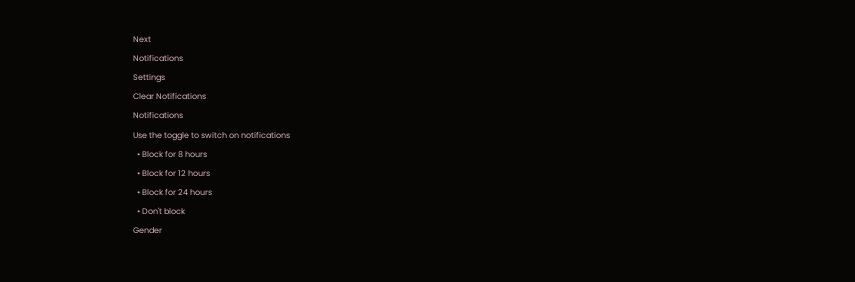Next
Notifications
Settings
Clear Notifications
Notifications
Use the toggle to switch on notifications
  • Block for 8 hours
  • Block for 12 hours
  • Block for 24 hours
  • Don't block
Gender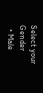Select your Gender
  • Male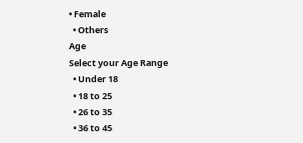• Female
  • Others
Age
Select your Age Range
  • Under 18
  • 18 to 25
  • 26 to 35
  • 36 to 45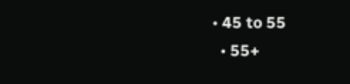• 45 to 55
  • 55+